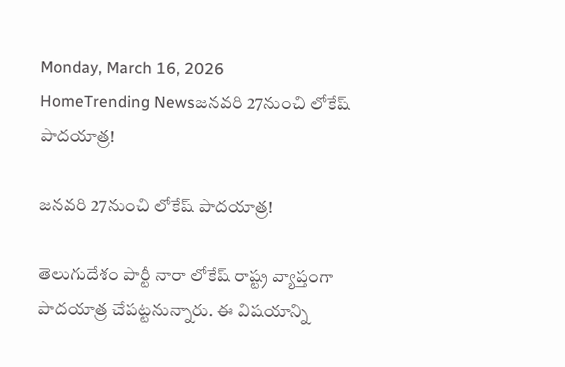Monday, March 16, 2026
HomeTrending Newsజనవరి 27నుంచి లోకేష్ పాదయాత్ర!

జనవరి 27నుంచి లోకేష్ పాదయాత్ర!

తెలుగుదేశం పార్టీ నారా లోకేష్ రాష్ట్ర వ్యాప్తంగా పాదయాత్ర చేపట్టనున్నారు. ఈ విషయాన్ని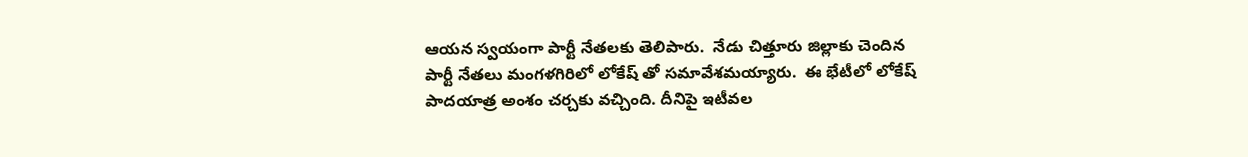ఆయన స్వయంగా పార్టీ నేతలకు తెలిపారు.  నేడు చిత్తూరు జిల్లాకు చెందిన పార్టీ నేతలు మంగళగిరిలో లోకేష్ తో సమావేశమయ్యారు.  ఈ భేటీలో లోకేష్ పాదయాత్ర అంశం చర్చకు వచ్చింది. దీనిపై ఇటీవల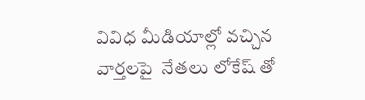వివిధ మీడియాల్లో వచ్చిన వార్తలపై  నేతలు లోకేష్ తో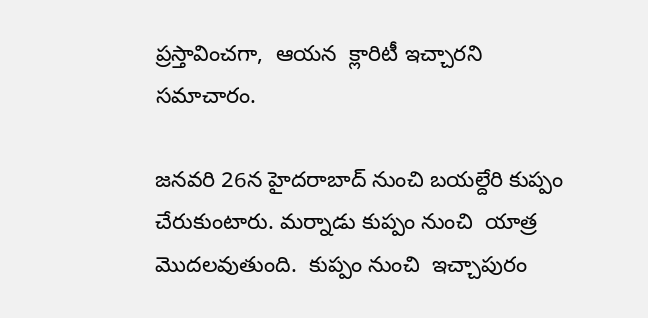ప్రస్తావించగా,  ఆయన  క్లారిటీ ఇచ్చారని సమాచారం.

జనవరి 26న హైదరాబాద్ నుంచి బయల్దేరి కుప్పం చేరుకుంటారు. మర్నాడు కుప్పం నుంచి  యాత్ర మొదలవుతుంది.  కుప్పం నుంచి  ఇచ్చాపురం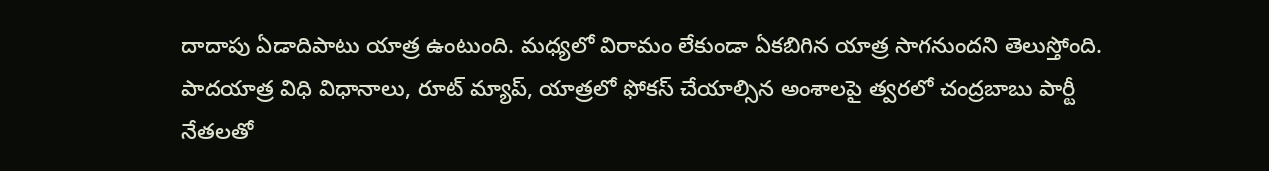దాదాపు ఏడాదిపాటు యాత్ర ఉంటుంది. మధ్యలో విరామం లేకుండా ఏకబిగిన యాత్ర సాగనుందని తెలుస్తోంది. పాదయాత్ర విధి విధానాలు, రూట్ మ్యాప్, యాత్రలో ఫోకస్ చేయాల్సిన అంశాలపై త్వరలో చంద్రబాబు పార్టీ నేతలతో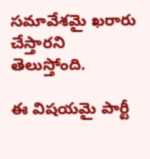సమావేశమై ఖరారు చేస్తారని తెలుస్తోంది.

ఈ విషయమై పార్టీ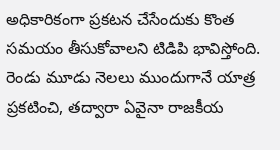అధికారికంగా ప్రకటన చేసేందుకు కొంత సమయం తీసుకోవాలని టిడిపి భావిస్తోంది. రెండు మూడు నెలలు ముందుగానే యాత్ర ప్రకటించి, తద్వారా ఏవైనా రాజకీయ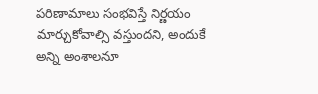పరిణామాలు సంభవిస్తే నిర్ణయం మార్చుకోవాల్సి వస్తుందని, అందుకే అన్ని అంశాలనూ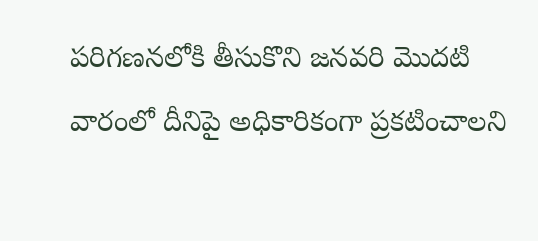పరిగణనలోకి తీసుకొని జనవరి మొదటి వారంలో దీనిపై అధికారికంగా ప్రకటించాలని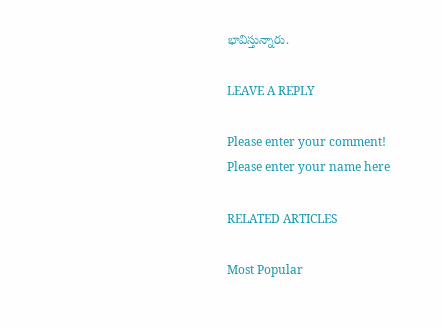భావిస్తున్నారు.

LEAVE A REPLY

Please enter your comment!
Please enter your name here

RELATED ARTICLES

Most Popular